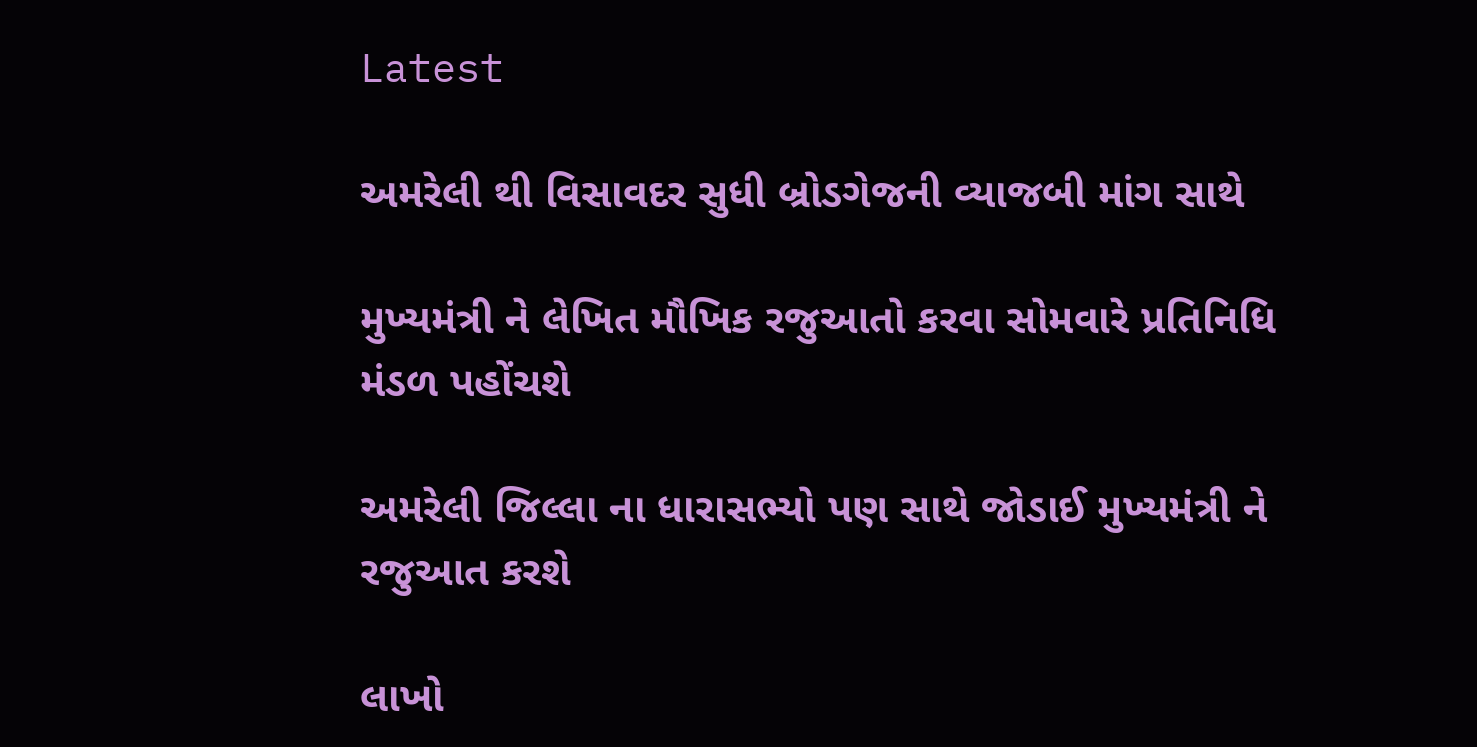Latest

અમરેલી થી વિસાવદર સુધી બ્રોડગેજની વ્યાજબી માંગ સાથે

મુખ્યમંત્રી ને લેખિત મૌખિક રજુઆતો કરવા સોમવારે પ્રતિનિધિ મંડળ પહોંચશે

અમરેલી જિલ્લા ના ધારાસભ્યો પણ સાથે જોડાઈ મુખ્યમંત્રી ને રજુઆત કરશે

લાખો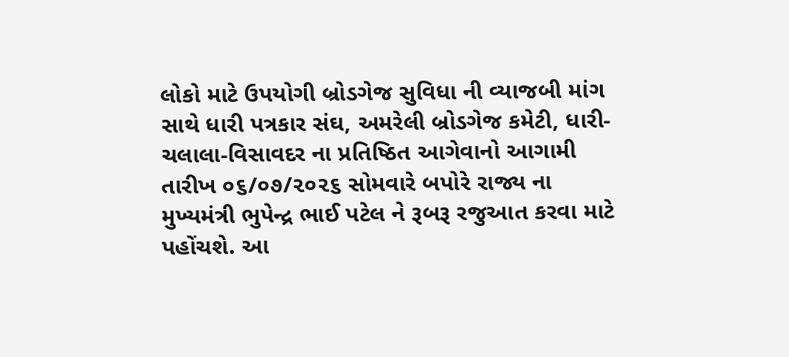લોકો માટે ઉપયોગી બ્રોડગેજ સુવિધા ની વ્યાજબી માંગ સાથે ધારી પત્રકાર સંઘ, અમરેલી બ્રોડગેજ કમેટી, ધારી-ચલાલા-વિસાવદર ના પ્રતિષ્ઠિત આગેવાનો આગામી તારીખ ૦૬/૦૭/૨૦૨૬ સોમવારે બપોરે રાજ્ય ના મુખ્યમંત્રી ભુપેન્દ્ર ભાઈ પટેલ ને રૂબરૂ રજુઆત કરવા માટે પહોંચશે. આ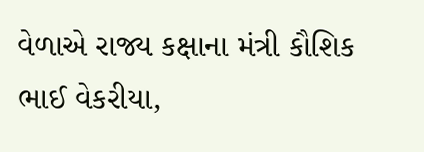વેળાએ રાજ્ય કક્ષાના મંત્રી કૌશિક ભાઈ વેકરીયા,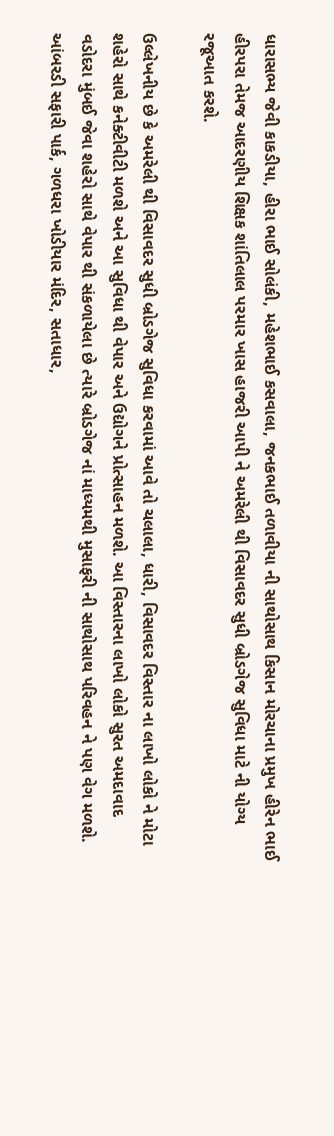ધારાસભ્ય જેવી કાકડીયા, હીરા ભાઈ સોલંકી, મહેશભાઈ કસવાલા, જનકભાઈ તળાવીયા ની સાથોસાથ કિસાન મોરચાના પ્રમુખ હીરેન ભાઈ હીરપરા તેમજ આદરણીય શિક્ષક શાંતિલાલ પરમાર ખાસ હાજરી આપી ને અમરેલી થી વિસાવદર સુધી બ્રોડગેજ સુવિધા માટે ની યોગ્ય રજૂઆત કરશે.

ઉલ્લેખનીય છે કે અમરેલી થી વિસાવદર સુધી બ્રોડગેજ સુવિધા કરવામાં આવે તો ચલાલા, ધારી, વિસાવદર વિસ્તાર ના લાખો લોકો ને મોટા શહેરો સાથે કનેક્ટીવીટી મળશે અને આ સુવિધા થી વેપાર અને ઉદ્યોગને પ્રોત્સાહન મળશે. આ વિસ્તારના લાખો લોકો સુરત અમદાવાદ વડોદરા મુંબઈ જેવા શહેરો સાથે વેપાર થી સંકળાયેલા છે ત્યારે બ્રોડગેજ નાં માધ્યમથી મુસાફરી ની સાથોસાથ પરિવહન ને પણ વેગ મળશે. આંબરડી સફારી પાર્ક, ગળધરા ખોડીયાર મંદિર, સતાધાર,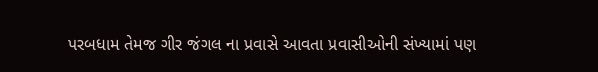પરબધામ તેમજ ગીર જંગલ ના પ્રવાસે આવતા પ્રવાસીઓની સંખ્યામાં પણ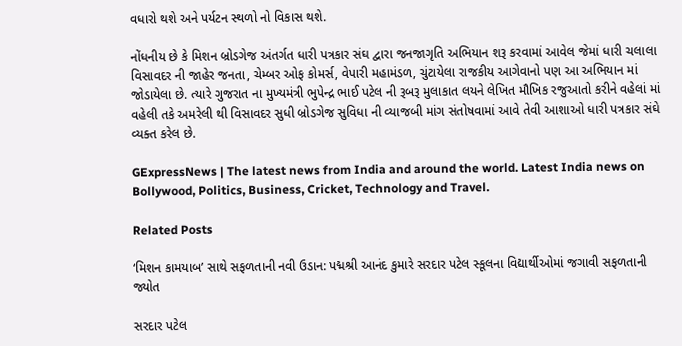વધારો થશે અને પર્યટન સ્થળો નો વિકાસ થશે.

નોંધનીય છે કે મિશન બ્રોડગેજ અંતર્ગત ધારી પત્રકાર સંઘ દ્વારા જનજાગૃતિ અભિયાન શરૂ કરવામાં આવેલ જેમાં ધારી ચલાલા વિસાવદર ની જાહેર જનતા, ચેમ્બર ઓફ કોમર્સ, વેપારી મહામંડળ, ચુંટાયેલા રાજકીય આગેવાનો પણ આ અભિયાન માં જોડાયેલા છે. ત્યારે ગુજરાત ના મુખ્યમંત્રી ભુપેન્દ્ર ભાઈ પટેલ ની રૂબરૂ મુલાકાત લયને લેખિત મૌખિક રજુઆતો કરીને વહેલાં માં વહેલી તકે અમરેલી થી વિસાવદર સુધી બ્રોડગેજ સુવિધા ની વ્યાજબી માંગ સંતોષવામાં આવે તેવી આશાઓ ધારી પત્રકાર સંઘે વ્યક્ત કરેલ છે.

GExpressNews | The latest news from India and around the world. Latest India news on Bollywood, Politics, Business, Cricket, Technology and Travel.

Related Posts

‘મિશન કામયાબ’ સાથે સફળતાની નવી ઉડાન: પદ્મશ્રી આનંદ કુમારે સરદાર પટેલ સ્કૂલના વિદ્યાર્થીઓમાં જગાવી સફળતાની જ્યોત

સરદાર પટેલ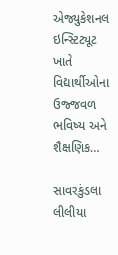એજ્યુકેશનલ ઇન્સ્ટિટ્યૂટ ખાતે વિદ્યાર્થીઓના ઉજ્જવળ ભવિષ્ય અને શૈક્ષણિક…

સાવરકુંડલા લીલીયા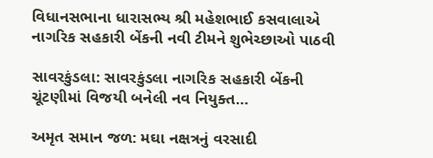વિધાનસભાના ધારાસભ્ય શ્રી મહેશભાઈ કસવાલાએ નાગરિક સહકારી બેંકની નવી ટીમને શુભેચ્છાઓ પાઠવી

સાવરકુંડલા: સાવરકુંડલા નાગરિક સહકારી બેંકની ચૂંટણીમાં વિજયી બનેલી નવ નિયુક્ત…

અમૃત સમાન જળ: મઘા નક્ષત્રનું વરસાદી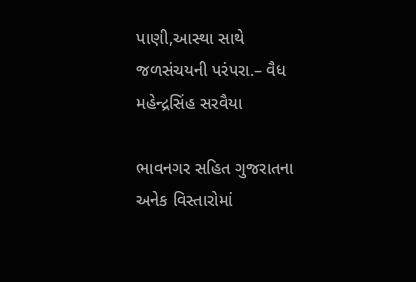પાણી,આસ્થા સાથે જળસંચયની પરંપરા.– વૈધ મહેન્દ્રસિંહ સરવૈયા

ભાવનગર સહિત ગુજરાતના અનેક વિસ્તારોમાં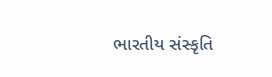ભારતીય સંસ્કૃતિ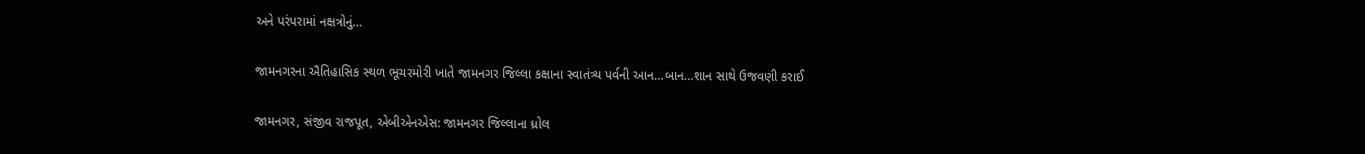અને પરંપરામાં નક્ષત્રોનું…

જામનગરના ઐતિહાસિક સ્થળ ભૂચરમોરી ખાતે જામનગર જિલ્લા કક્ષાના સ્વાતંત્ર્ય પર્વની આન…બાન…શાન સાથે ઉજવણી કરાઈ

જામનગર, સંજીવ રાજપૂત, એબીએનએસ: જામનગર જિલ્લાના ધ્રોલ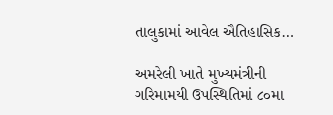તાલુકામાં આવેલ ઐતિહાસિક…

અમરેલી ખાતે મુખ્યમંત્રીની ગરિમામયી ઉપસ્થિતિમાં ૮૦મા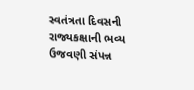સ્વતંત્રતા દિવસની રાજ્યકક્ષાની ભવ્ય ઉજવણી સંપન્ન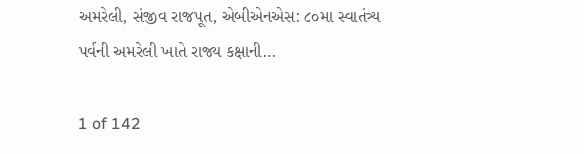અમરેલી, સંજીવ રાજપૂત, એબીએનએસ: ૮૦મા સ્વાતંત્ર્ય પર્વની અમરેલી ખાતે રાજ્ય કક્ષાની…

1 of 142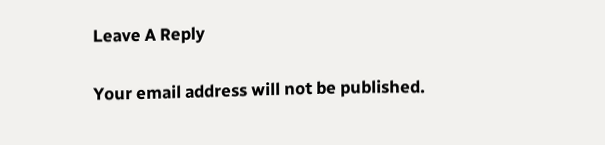Leave A Reply

Your email address will not be published.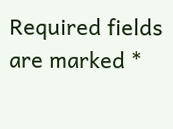Required fields are marked *